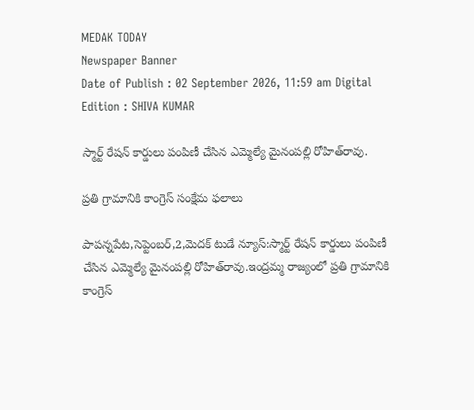MEDAK TODAY
Newspaper Banner
Date of Publish : 02 September 2026, 11:59 am Digital Edition : SHIVA KUMAR

స్మార్ట్ రేషన్ కార్డులు పంపిణీ చేసిన ఎమ్మెల్యే మైనంపల్లి రోహిత్‌రావు.

ప్రతి గ్రామానికి కాంగ్రెస్ సంక్షేమ ఫలాలు

పాపన్నపేట,సెప్టెంబర్,2,మెదక్ టుడే న్యూస్:స్మార్ట్ రేషన్ కార్డులు పంపిణీ చేసిన ఎమ్మెల్యే మైనంపల్లి రోహిత్‌రావు.ఇంద్రమ్మ రాజ్యంలో ప్రతి గ్రామానికి కాంగ్రెస్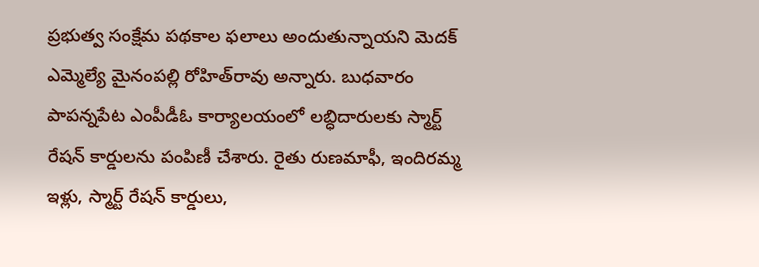ప్రభుత్వ సంక్షేమ పథకాల ఫలాలు అందుతున్నాయని మెదక్ ఎమ్మెల్యే మైనంపల్లి రోహిత్‌రావు అన్నారు. బుధవారం పాపన్నపేట ఎంపీడీఓ కార్యాలయంలో లబ్ధిదారులకు స్మార్ట్ రేషన్ కార్డులను పంపిణీ చేశారు. రైతు రుణమాఫీ, ఇందిరమ్మ ఇళ్లు, స్మార్ట్ రేషన్ కార్డులు,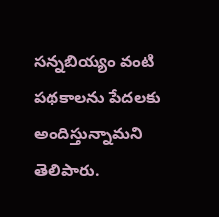సన్నబియ్యం వంటి పథకాలను పేదలకు అందిస్తున్నామని తెలిపారు.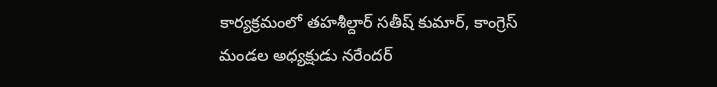కార్యక్రమంలో తహశీల్దార్ సతీష్ కుమార్, కాంగ్రెస్ మండల అధ్యక్షుడు నరేందర్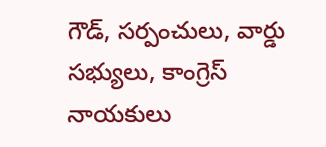గౌడ్, సర్పంచులు, వార్డు సభ్యులు, కాంగ్రెస్ నాయకులు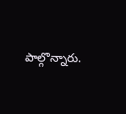పాల్గొన్నారు.